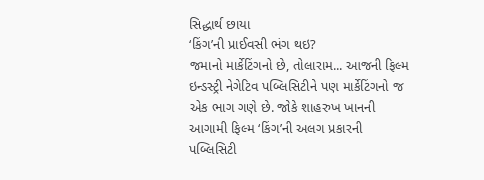સિદ્ધાર્થ છાયા
‘કિંગ’ની પ્રાઈવસી ભંગ થઇ?
જમાનો માર્કેટિંગનો છે, તોલારામ... આજની ફિલ્મ ઇન્ડસ્ટ્રી નેગેટિવ પબ્લિસિટીને પણ માર્કેટિંગનો જ એક ભાગ ગણે છે. જોકે શાહરુખ ખાનની આગામી ફિલ્મ ‘કિંગ’ની અલગ પ્રકારની પબ્લિસિટી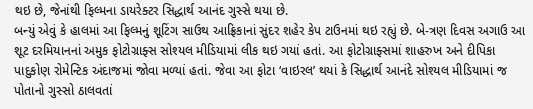થઇ છે, જેનાંથી ફિલ્મના ડાયરેક્ટર સિદ્ધાર્થ આનંદ ગુસ્સે થયા છે.
બન્યું એવું કે હાલમાં આ ફિલ્મનું શૂટિંગ સાઉથ આફ્રિકાનાં સુંદર શહેર કેપ ટાઉનમાં થઇ રહ્યું છે. બે-ત્રણ દિવસ અગાઉ આ શૂટ દરમિયાનનાં અમુક ફોટોગ્રાફ્સ સોશ્યલ મીડિયામાં લીક થઇ ગયાં હતાં. આ ફોટોગ્રાફ્સમાં શાહરુખ અને દીપિકા પાદુકોણ રોમેન્ટિક અંદાજમાં જોવા મળ્યાં હતાં. જેવા આ ફોટા ‘વાઇરલ’ થયાં કે સિદ્ધાર્થ આનંદે સોશ્યલ મીડિયામાં જ પોતાનો ગુસ્સો ઠાલવતાં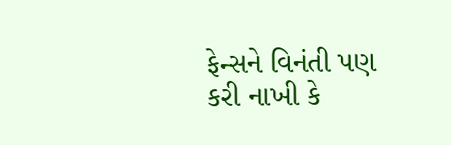ફેન્સને વિનંતી પણ કરી નાખી કે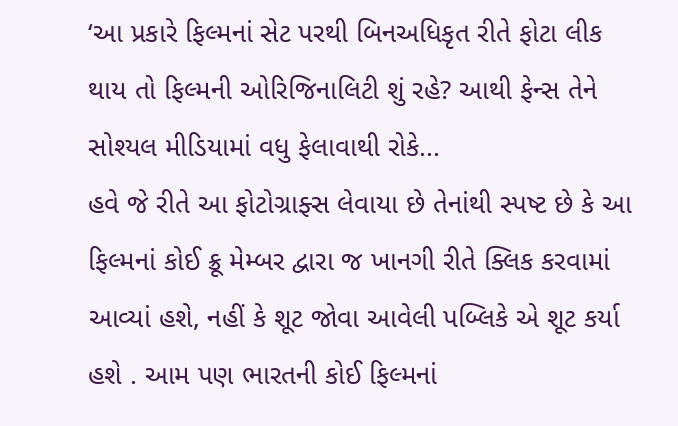‘આ પ્રકારે ફિલ્મનાં સેટ પરથી બિનઅધિકૃત રીતે ફોટા લીક થાય તો ફિલ્મની ઓરિજિનાલિટી શું રહે? આથી ફેન્સ તેને સોશ્યલ મીડિયામાં વધુ ફેલાવાથી રોકે...
હવે જે રીતે આ ફોટોગ્રાફ્સ લેવાયા છે તેનાંથી સ્પષ્ટ છે કે આ ફિલ્મનાં કોઈ ક્રૂ મેમ્બર દ્વારા જ ખાનગી રીતે ક્લિક કરવામાં આવ્યાં હશે, નહીં કે શૂટ જોવા આવેલી પબ્લિકે એ શૂટ કર્યા હશે . આમ પણ ભારતની કોઈ ફિલ્મનાં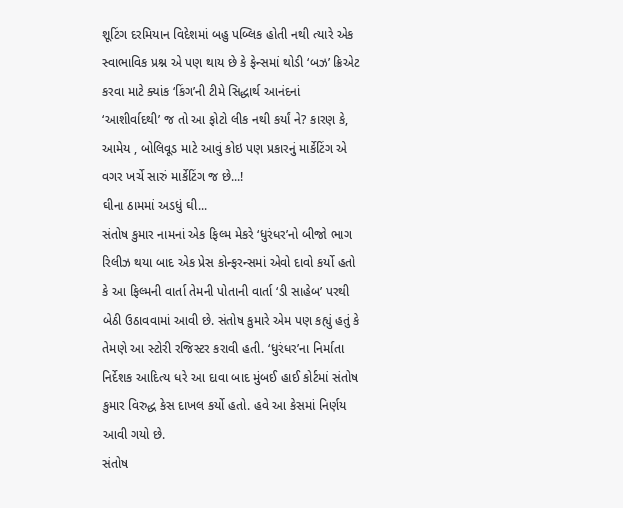શૂટિંગ દરમિયાન વિદેશમાં બહુ પબ્લિક હોતી નથી ત્યારે એક સ્વાભાવિક પ્રશ્ન એ પણ થાય છે કે ફેન્સમાં થોડી ‘બઝ’ ક્રિએટ કરવા માટે ક્યાંક ‘કિંગ’ની ટીમે સિદ્ધાર્થ આનંદનાં ‘આશીર્વાદથી’ જ તો આ ફોટો લીક નથી કર્યાં ને? કારણ કે, આમેય , બોલિવૂડ માટે આવું કોઇ પણ પ્રકારનું માર્કેટિંગ એ વગર ખર્ચે સારું માર્કેટિંગ જ છે...!
ઘીના ઠામમાં અડધું ઘી...
સંતોષ કુમાર નામનાં એક ફિલ્મ મેકરે ‘ધુરંધર’નો બીજો ભાગ રિલીઝ થયા બાદ એક પ્રેસ કોન્ફરન્સમાં એવો દાવો કર્યો હતો કે આ ફિલ્મની વાર્તા તેમની પોતાની વાર્તા ‘ડી સાહેબ’ પરથી બેઠી ઉઠાવવામાં આવી છે. સંતોષ કુમારે એમ પણ કહ્યું હતું કે તેમણે આ સ્ટોરી રજિસ્ટર કરાવી હતી. ‘ધુરંધર’ના નિર્માતા નિર્દેશક આદિત્ય ધરે આ દાવા બાદ મુંબઈ હાઈ કોર્ટમાં સંતોષ કુમાર વિરુદ્ધ કેસ દાખલ કર્યો હતો. હવે આ કેસમાં નિર્ણય આવી ગયો છે.
સંતોષ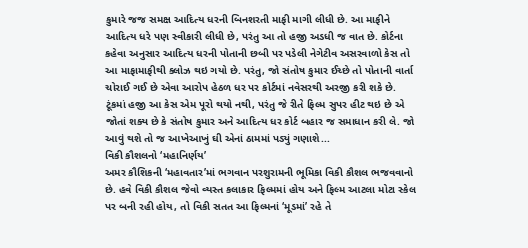કુમારે જજ સમક્ષ આદિત્ય ધરની બિનશરતી માફી માગી લીધી છે. આ માફીને આદિત્ય ધરે પણ સ્વીકારી લીધી છે, પરંતુ આ તો હજી અડધી જ વાત છે. કોર્ટના કહેવા અનુસાર આદિત્ય ધરની પોતાની છબી પર પડેલી નેગેટીવ અસરવાળો કેસ તો આ માફામાફીથી ક્લોઝ થઇ ગયો છે. પરંતુ, જો સંતોષ કુમાર ઈચ્છે તો પોતાની વાર્તા ચોરાઈ ગઈ છે એવા આરોપ હેઠળ ધર પર કોર્ટમાં નવેસરથી અરજી કરી શકે છે. ટૂંકમાં હજી આ કેસ એમ પૂરો થયો નથી, પરંતુ જે રીતે ફિલ્મ સુપર હીટ થઇ છે એ જોતાં શક્ય છે કે સંતોષ કુમાર અને આદિત્ય ધર કોર્ટ બહાર જ સમાધાન કરી લે. જો આવું થશે તો જ આખેઆખું ઘી એનાં ઠામમાં પડ્યું ગણાશે...
વિકી કૌશલનો ‘મહાનિર્ણય’
અમર કૌશિકની ‘મહાવતાર’માં ભગવાન પરશુરામની ભૂમિકા વિકી કૌશલ ભજવવાનો છે. હવે વિકી કૌશલ જેવો વ્યસ્ત કલાકાર ફિલ્મમાં હોય અને ફિલ્મ આટલા મોટા સ્કેલ પર બની રહી હોય, તો વિકી સતત આ ફિલ્મનાં ‘મૂડમાં’ રહે તે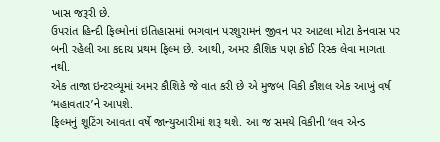ખાસ જરૂરી છે.
ઉપરાંત હિન્દી ફિલ્મોનાં ઇતિહાસમાં ભગવાન પરશુરામનં જીવન પર આટલા મોટા કેનવાસ પર બની રહેલી આ કદાચ પ્રથમ ફિલ્મ છે. આથી, અમર કૌશિક પણ કોઈ રિસ્ક લેવા માગતા નથી.
એક તાજા ઇન્ટરવ્યૂમાં અમર કૌશિકે જે વાત કરી છે એ મુજબ વિકી કૌશલ એક આખું વર્ષ ‘મહાવતાર’ને આપશે.
ફિલ્મનું શૂટિંગ આવતા વર્ષે જાન્યુઆરીમાં શરૂ થશે. આ જ સમયે વિકીની ‘લવ એન્ડ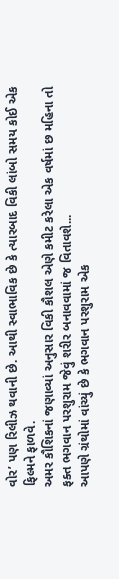વોર’ પણ રિલીઝ થવાની છે. આથી સ્વાભાવિક છે કે ત્યારબાદ વિકી લાંબો સમય કોઈ એક ફિલ્મને ફાળવે.
અમર કૌશિકનાં જણાવ્યાં અનુસાર વિકી કૌશલ એણે કમીટ કરેલા એક વર્ષમાં છ મહિના તો ફક્ત ભગવાન પરશુરામ જેવું શરીર બનાવવામાં જ વિતાવશે...
આપણે ગ્રંથોમાં વાંચ્યું છે કે ભગવાન પરશુરામ એક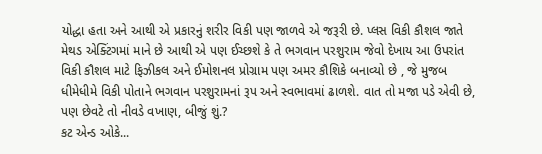યોદ્ધા હતા અને આથી એ પ્રકારનું શરીર વિકી પણ જાળવે એ જરૂરી છે. પ્લસ વિકી કૌશલ જાતે મેથડ એક્ટિંગમાં માને છે આથી એ પણ ઈચ્છશે કે તે ભગવાન પરશુરામ જેવો દેખાય આ ઉપરાંત વિકી કૌશલ માટે ફિઝીકલ અને ઈમોશનલ પ્રોગ્રામ પણ અમર કૌશિકે બનાવ્યો છે , જે મુજબ ધીમેધીમે વિકી પોતાને ભગવાન પરશુરામનાં રૂપ અને સ્વભાવમાં ઢાળશે. વાત તો મજા પડે એવી છે, પણ છેવટે તો નીવડે વખાણ, બીજું શું.?
કટ એન્ડ ઓકે...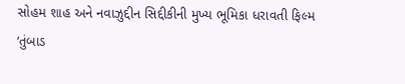સોહમ શાહ અને નવાઝુદ્દીન સિદ્દીકીની મુખ્ય ભૂમિકા ધરાવતી ફિલ્મ ‘તુંબાડ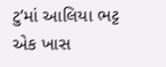ટુ’માં આલિયા ભટ્ટ એક ખાસ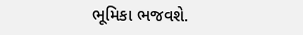ભૂમિકા ભજવશે.